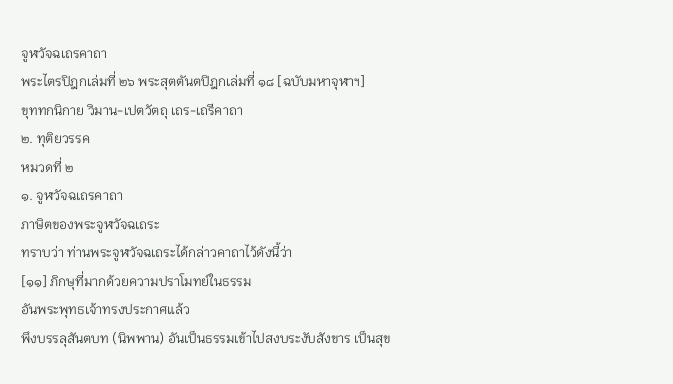จูฬวัจฉเถรคาถา
พระไตรปิฎกเล่มที่ ๒๖ พระสุตตันตปิฎกเล่มที่ ๑๘ [ฉบับมหาจุฬาฯ]
ขุททกนิกาย วิมาน-เปตวัตถุ เถร-เถรีคาถา
๒. ทุติยวรรค
หมวดที่ ๒
๑. จูฬวัจฉเถรคาถา
ภาษิตของพระจูฬวัจฉเถระ
ทราบว่า ท่านพระจูฬวัจฉเถระได้กล่าวคาถาไว้ดังนี้ว่า
[๑๑] ภิกษุที่มากด้วยความปราโมทย์ในธรรม
อันพระพุทธเจ้าทรงประกาศแล้ว
พึงบรรลุสันตบท (นิพพาน) อันเป็นธรรมเข้าไปสงบระงับสังขาร เป็นสุข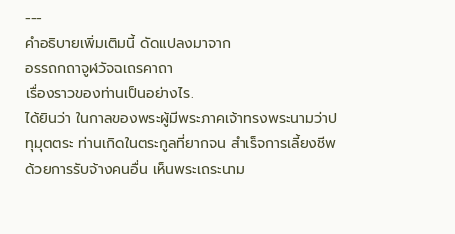---
คำอธิบายเพิ่มเติมนี้ ดัดแปลงมาจาก
อรรถกถาจูฬวัจฉเถรคาถา
เรื่องราวของท่านเป็นอย่างไร.
ได้ยินว่า ในกาลของพระผู้มีพระภาคเจ้าทรงพระนามว่าปทุมุตตระ ท่านเกิดในตระกูลที่ยากจน สำเร็จการเลี้ยงชีพด้วยการรับจ้างคนอื่น เห็นพระเถระนาม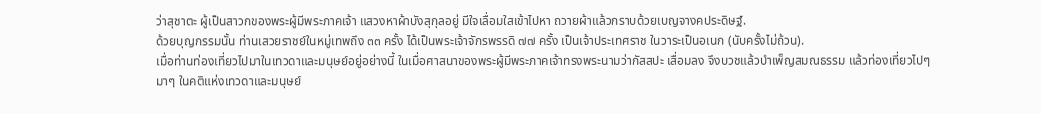ว่าสุชาตะ ผู้เป็นสาวกของพระผู้มีพระภาคเจ้า แสวงหาผ้าบังสุกุลอยู่ มีใจเลื่อมใสเข้าไปหา ถวายผ้าแล้วกราบด้วยเบญจางคประดิษฐ์.
ด้วยบุญกรรมนั้น ท่านเสวยราชย์ในหมู่เทพถึง ๓๓ ครั้ง ได้เป็นพระเจ้าจักรพรรดิ ๗๗ ครั้ง เป็นเจ้าประเทศราช ในวาระเป็นอเนก (นับครั้งไม่ถ้วน).
เมื่อท่านท่องเที่ยวไปมาในเทวดาและมนุษย์อยู่อย่างนี้ ในเมื่อศาสนาของพระผู้มีพระภาคเจ้าทรงพระนามว่ากัสสปะ เสื่อมลง จึงบวชแล้วบำเพ็ญสมณธรรม แล้วท่องเที่ยวไปๆ มาๆ ในคติแห่งเทวดาและมนุษย์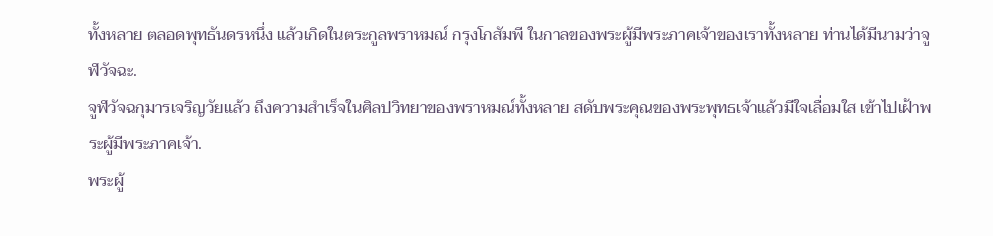ทั้งหลาย ตลอดพุทธันดรหนึ่ง แล้วเกิดในตระกูลพราหมณ์ กรุงโกสัมพี ในกาลของพระผู้มีพระภาคเจ้าของเราทั้งหลาย ท่านได้มีนามว่าจูฬวัจฉะ.
จูฬวัจฉกุมารเจริญวัยแล้ว ถึงความสำเร็จในศิลปวิทยาของพราหมณ์ทั้งหลาย สดับพระคุณของพระพุทธเจ้าแล้วมีใจเลื่อมใส เข้าไปเฝ้าพระผู้มีพระภาคเจ้า.
พระผู้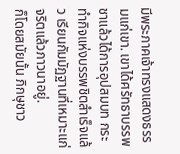มีพระภาคเจ้าทรงแสดงธรรมแก่เขา. เขาได้ศรัทธาบรรพชาแล้วได้การอุปสมบท กระทำกิจแห่งบรรพชิตสำเร็จแล้ว เรียนกัมมัฏฐานที่เหมาะแก่จริตแล้วภาวนาอยู่.
ก็โดยสมัยนั้น ภิกษุชาว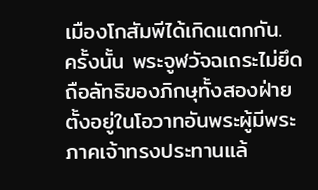เมืองโกสัมพีได้เกิดแตกกัน.
ครั้งนั้น พระจูฬวัจฉเถระไม่ยึดถือลัทธิของภิกษุทั้งสองฝ่าย ตั้งอยู่ในโอวาทอันพระผู้มีพระภาคเจ้าทรงประทานแล้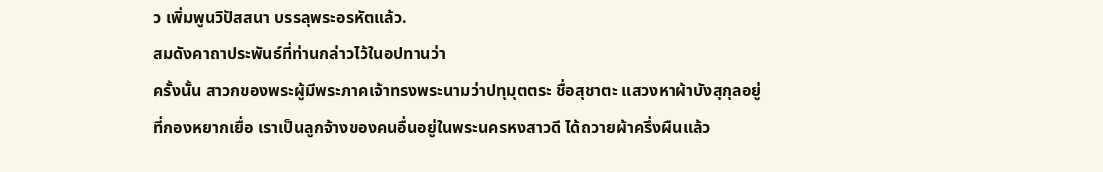ว เพิ่มพูนวิปัสสนา บรรลุพระอรหัตแล้ว.
สมดังคาถาประพันธ์ที่ท่านกล่าวไว้ในอปทานว่า
ครั้งนั้น สาวกของพระผู้มีพระภาคเจ้าทรงพระนามว่าปทุมุตตระ ชื่อสุชาตะ แสวงหาผ้าบังสุกุลอยู่ที่กองหยากเยื่อ เราเป็นลูกจ้างของคนอื่นอยู่ในพระนครหงสาวดี ได้ถวายผ้าครึ่งผืนแล้ว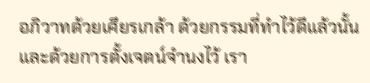อภิวาทด้วยเศียรเกล้า ด้วยกรรมที่ทำไว้ดีแล้วนั้น และด้วยการตั้งเจตน์จำนงไว้ เรา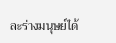ละร่างมนุษย์ได้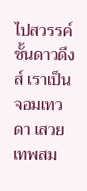ไปสวรรค์ชั้นดาวดึงส์ เราเป็นจอมเทวดา เสวยเทพสม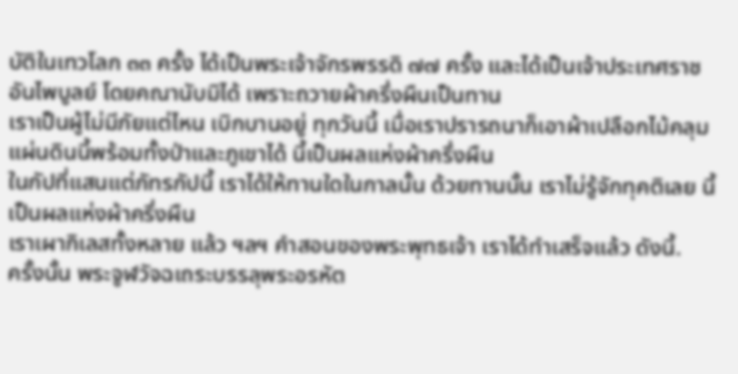บัติในเทวโลก ๓๓ ครั้ง ได้เป็นพระเจ้าจักรพรรดิ ๗๗ ครั้ง และได้เป็นเจ้าประเทศราชอันไพบูลย์ โดยคณานับมิได้ เพราะถวายผ้าครึ่งผืนเป็นทาน
เราเป็นผู้ไม่มีภัยแต่ไหน เบิกบานอยู่ ทุกวันนี้ เมื่อเราปรารถนาก็เอาผ้าเปลือกไม้คลุมแผ่นดินนี้พร้อมทั้งป่าและภูเขาได้ นี้เป็นผลแห่งผ้าครึ่งผืน
ในกัปที่แสนแต่ภัทรกัปนี้ เราได้ให้ทานใดในกาลนั้น ด้วยทานนั้น เราไม่รู้จักทุคติเลย นี้เป็นผลแห่งผ้าครึ่งผืน
เราเผากิเลสทั้งหลาย แล้ว ฯลฯ คำสอนของพระพุทธเจ้า เราได้ทำเสร็จแล้ว ดังนี้.
ครั้งนั้น พระจูฬวัจฉเถระบรรลุพระอรหัต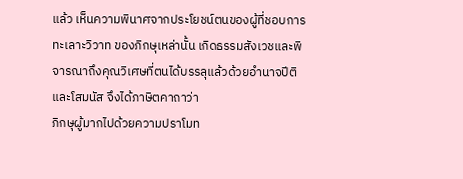แล้ว เห็นความพินาศจากประโยชน์ตนของผู้ที่ชอบการทะเลาะวิวาท ของภิกษุเหล่านั้น เกิดธรรมสังเวชและพิจารณาถึงคุณวิเศษที่ตนได้บรรลุแล้วด้วยอำนาจปีติและโสมนัส จึงได้ภาษิตคาถาว่า
ภิกษุผู้มากไปด้วยความปราโมท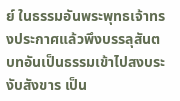ย์ ในธรรมอันพระพุทธเจ้าทรงประกาศแล้วพึงบรรลุสันตบทอันเป็นธรรมเข้าไปสงบระงับสังขาร เป็น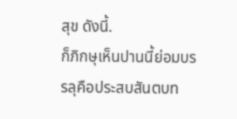สุข ดังนี้.
ก็ภิกษุเห็นปานนี้ย่อมบรรลุคือประสบสันตบท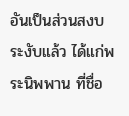อันเป็นส่วนสงบระงับแล้ว ได้แก่พระนิพพาน ที่ชื่อ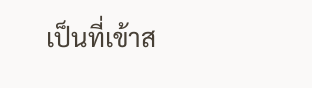เป็นที่เข้าส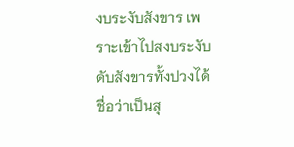งบระงับสังขาร เพราะเข้าไปสงบระงับดับสังขารทั้งปวงได้ ชื่อว่าเป็นสุ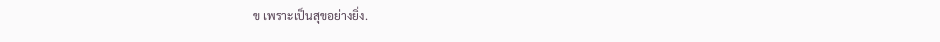ข เพราะเป็นสุขอย่างยิ่ง.